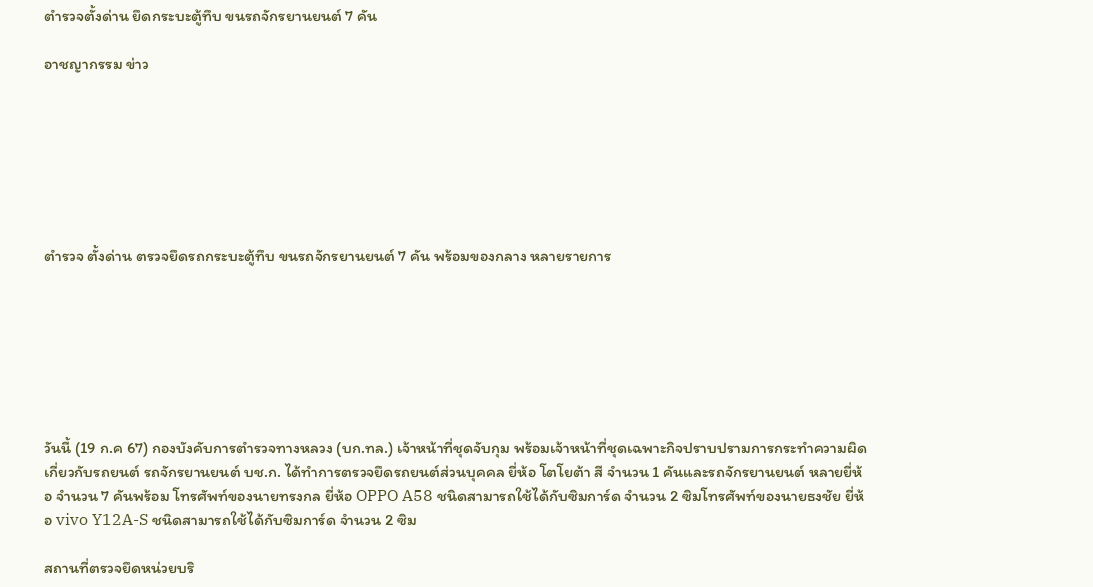ตำรวจตั้งด่าน ยึดกระบะตู้ทึบ ขนรถจักรยานยนต์ 7 คัน

อาชญากรรม ข่าว







ตำรวจ ตั้งด่าน ตรวจยึดรถกระบะตู้ทึบ ขนรถจักรยานยนต์ 7 คัน พร้อมของกลาง หลายรายการ







วันนี้ (19 ก.ค 67) กองบังคับการตำรวจทางหลวง (บก.ทล.) เจ้าหน้าที่ชุดจับกุม พร้อมเจ้าหน้าที่ชุดเฉพาะกิจปราบปรามการกระทำความผิดเกี่ยวกับรถยนต์ รถจักรยานยนต์ บช.ก. ได้ทำการตรวจยึดรถยนต์ส่วนบุคคล ยี่ห้อ โตโยต้า สี จำนวน 1 คันและรถจักรยานยนต์ หลายยี่ห้อ จำนวน 7 คันพร้อม โทรศัพท์ของนายทรงกล ยี่ห้อ OPPO A58 ชนิดสามารถใช้ได้กับซิมการ์ด จำนวน 2 ซิมโทรศัพท์ของนายธงชัย ยี่ห้อ vivo Y12A-S ชนิดสามารถใช้ได้กับซิมการ์ด จำนวน 2 ซิม

สถานที่ตรวจยึดหน่วยบริ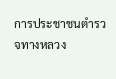การประชาชนตำรวจทางหลวง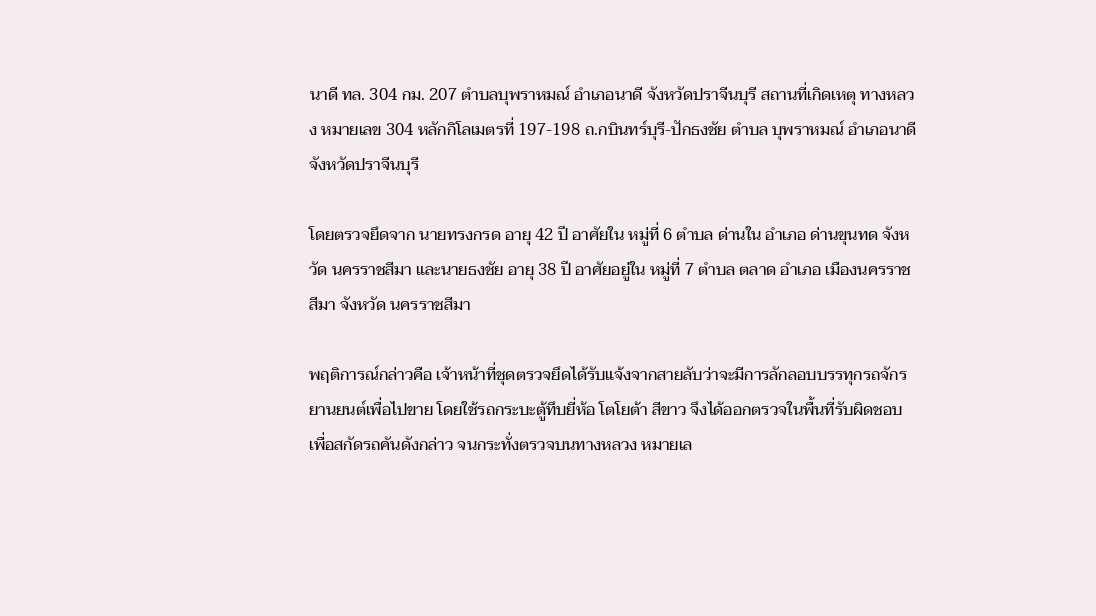นาดี ทล. 304 กม. 207 ตำบลบุพราหมณ์ อำเภอนาดี จังหวัดปราจีนบุรี สถานที่เกิดเหตุ ทางหลวง หมายเลข 304 หลักกิโลเมตรที่ 197-198 ถ.กบินทร์บุรี-ปักธงชัย ตำบล บุพราหมณ์ อำเภอนาดี จังหวัดปราจีนบุรี

โดยตรวจยึดจาก นายทรงกรด อายุ 42 ปี อาศัยใน หมู่ที่ 6 ตำบล ด่านใน อำเภอ ด่านขุนทด จังหวัด นครราชสีมา และนายธงชัย อายุ 38 ปี อาศัยอยู่ใน หมู่ที่ 7 ตำบล ตลาด อำเภอ เมืองนครราชสีมา จังหวัด นครราชสีมา

พฤติการณ์กล่าวคือ เจ้าหน้าที่ชุดตรวจยึดได้รับแจ้งจากสายลับว่าจะมีการลักลอบบรรทุกรถจักรยานยนต์เพื่อไปขาย โดยใช้รถกระบะตู้ทึบยี่ห้อ โตโยต้า สีขาว จึงได้ออกตรวจในพื้นที่รับผิดชอบเพื่อสกัดรถคันดังกล่าว จนกระทั่งตรวจบนทางหลวง หมายเล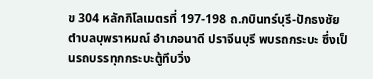ข 304 หลักกิโลเมตรที่ 197-198 ถ.กบินทร์บุรี-ปักธงชัย ตำบลบุพราหมณ์ อำเภอนาดี ปราจีนบุรี พบรถกระบะ ซึ่งเป็นรถบรรทุกกระบะตู้ทึบวิ่ง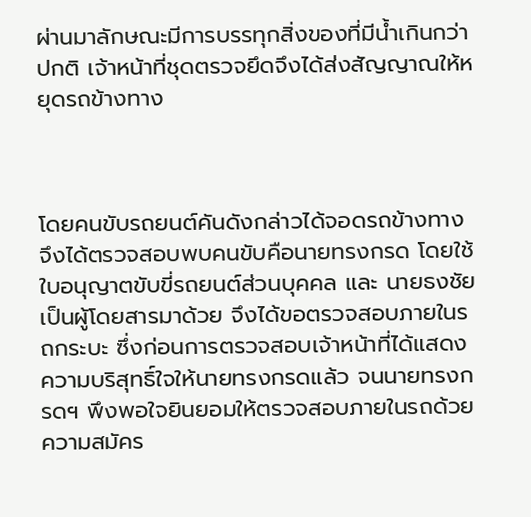ผ่านมาลักษณะมีการบรรทุกสิ่งของที่มีน้ำเกินกว่าปกติ เจ้าหน้าที่ชุดตรวจยึดจึงได้ส่งสัญญาณให้หยุดรถข้างทาง



โดยคนขับรถยนต์คันดังกล่าวได้จอดรถข้างทาง จึงได้ตรวจสอบพบคนขับคือนายทรงกรด โดยใช้ใบอนุญาตขับขี่รถยนต์ส่วนบุคคล และ นายธงชัย เป็นผู้โดยสารมาด้วย จึงได้ขอตรวจสอบภายในรถกระบะ ซึ่งก่อนการตรวจสอบเจ้าหน้าที่ได้แสดงความบริสุทธิ์ใจให้นายทรงกรดแล้ว จนนายทรงกรดฯ พึงพอใจยินยอมให้ตรวจสอบภายในรถด้วยความสมัคร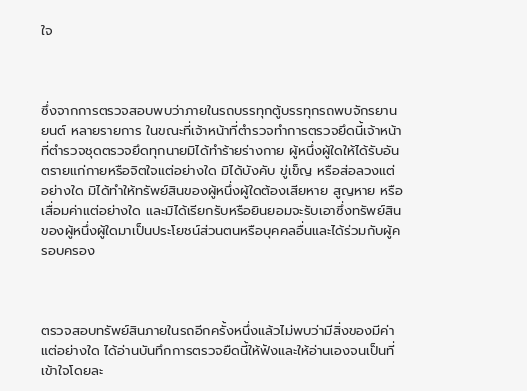ใจ



ซึ่งจากการตรวจสอบพบว่าภายในรถบรรทุกตู้บรรทุกรถพบจักรยานยนต์ หลายรายการ ในขณะที่เจ้าหน้าที่ตำรวจทำการตรวจยึดนี้เจ้าหน้าที่ตำรวจชุดตรวจยึดทุกนายมิได้ทำร้ายร่างกาย ผู้หนึ่งผู้ใดให้ได้รับอันตรายแก่กายหรือจิตใจแต่อย่างใด มิได้บังคับ ขู่เข็ญ หรือส่อลวงแต่อย่างใด มิได้ทำให้ทรัพย์สินของผู้หนึ่งผู้ใดต้องเสียหาย สูญหาย หรือเสื่อมค่าแต่อย่างใด และมิได้เรียกรับหรือยินยอมจะรับเอาซึ่งทรัพย์สินของผู้หนึ่งผู้ใดมาเป็นประโยชน์ส่วนตนหรือบุคคลอื่นและได้ร่วมกับผู้ครอบครอง



ตรวจสอบทรัพย์สินภายในรถอีกครั้งหนึ่งแล้วไม่พบว่ามีสิ่งของมีค่าแต่อย่างใด ได้อ่านบันทึกการตรวจยืดนี้ให้ฟังและให้อ่านเองจนเป็นที่เข้าใจโดยละ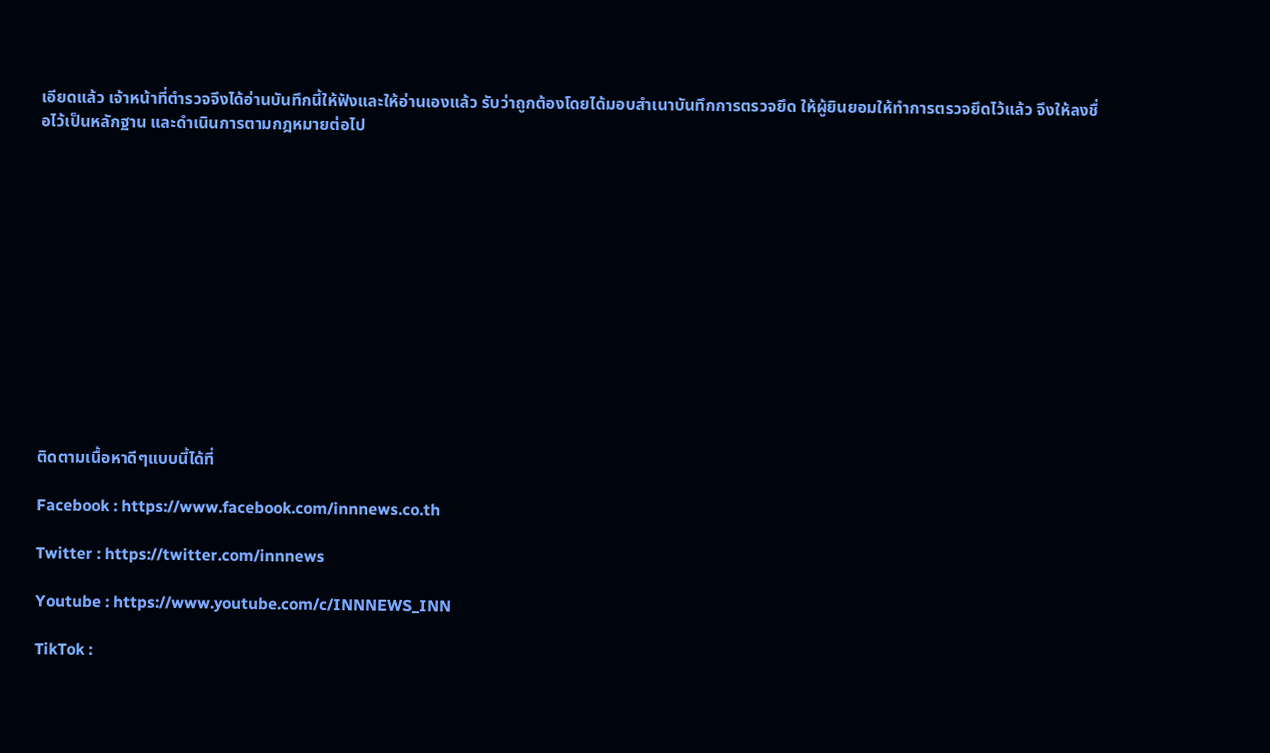เอียดแล้ว เจ้าหน้าที่ตำรวจจึงได้อ่านบันทึกนี้ให้ฟังและให้อ่านเองแล้ว รับว่าถูกต้องโดยได้มอบสำเนาบันทึกการตรวจยึด ให้ผู้ยินยอมให้ทำการตรวจยึดไว้แล้ว จึงให้ลงชื่อไว้เป็นหลักฐาน และดำเนินการตามกฎหมายต่อไป













ติดตามเนื้อหาดีๆแบบนี้ได้ที่

Facebook : https://www.facebook.com/innnews.co.th

Twitter : https://twitter.com/innnews

Youtube : https://www.youtube.com/c/INNNEWS_INN

TikTok :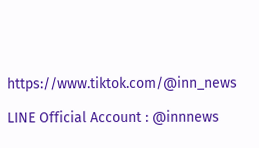https://www.tiktok.com/@inn_news

LINE Official Account : @innnews